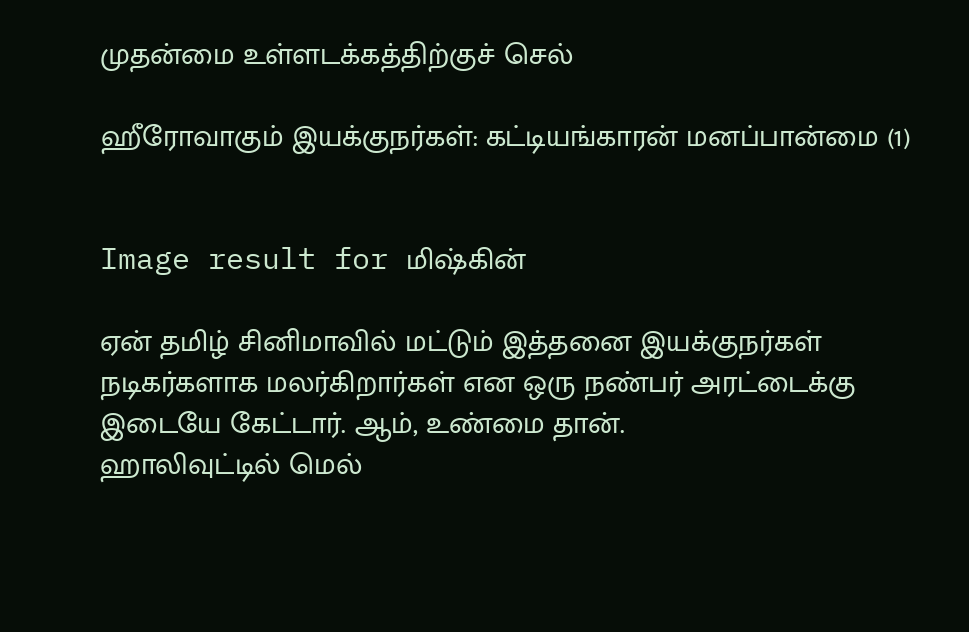முதன்மை உள்ளடக்கத்திற்குச் செல்

ஹீரோவாகும் இயக்குநர்கள்: கட்டியங்காரன் மனப்பான்மை (1)


Image result for மிஷ்கின்

ஏன் தமிழ் சினிமாவில் மட்டும் இத்தனை இயக்குநர்கள் நடிகர்களாக மலர்கிறார்கள் என ஒரு நண்பர் அரட்டைக்கு இடையே கேட்டார். ஆம், உண்மை தான்.
ஹாலிவுட்டில் மெல்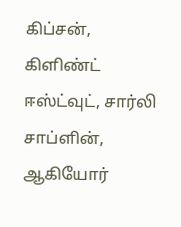கிப்சன், கிளிண்ட் ஈஸ்ட்வுட், சார்லி சாப்ளின், ஆகியோர்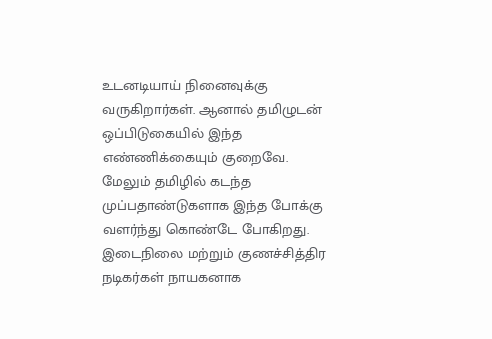உடனடியாய் நினைவுக்கு வருகிறார்கள். ஆனால் தமிழுடன் ஒப்பிடுகையில் இந்த எண்ணிக்கையும் குறைவே. மேலும் தமிழில் கடந்த முப்பதாண்டுகளாக இந்த போக்கு வளர்ந்து கொண்டே போகிறது. இடைநிலை மற்றும் குணச்சித்திர நடிகர்கள் நாயகனாக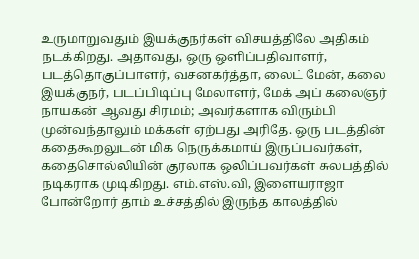உருமாறுவதும் இயக்குநர்கள் விசயத்திலே அதிகம் நடக்கிறது. அதாவது, ஒரு ஒளிப்பதிவாளர், படத்தொகுப்பாளர், வசனகர்த்தா, லைட் மேன், கலை இயக்குநர், படப்பிடிப்பு மேலாளர், மேக் அப் கலைஞர் நாயகன் ஆவது சிரமம்; அவர்களாக விரும்பி முன்வந்தாலும் மக்கள் ஏற்பது அரிதே. ஒரு படத்தின் கதைகூறலுடன் மிக நெருக்கமாய் இருப்பவர்கள், கதைசொல்லியின் குரலாக ஒலிப்பவர்கள் சுலபத்தில் நடிகராக முடிகிறது. எம்.எஸ்.வி, இளையராஜா போன்றோர் தாம் உச்சத்தில் இருந்த காலத்தில்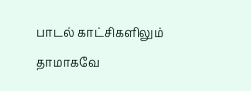பாடல் காட்சிகளிலும் தாமாகவே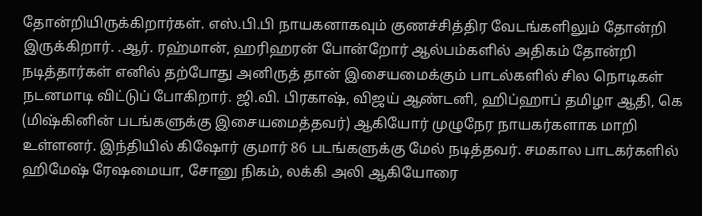தோன்றியிருக்கிறார்கள். எஸ்.பி.பி நாயகனாகவும் குணச்சித்திர வேடங்களிலும் தோன்றி இருக்கிறார். .ஆர். ரஹ்மான், ஹரிஹரன் போன்றோர் ஆல்பம்களில் அதிகம் தோன்றி நடித்தார்கள் எனில் தற்போது அனிருத் தான் இசையமைக்கும் பாடல்களில் சில நொடிகள் நடனமாடி விட்டுப் போகிறார். ஜி.வி. பிரகாஷ், விஜய் ஆண்டனி, ஹிப்ஹாப் தமிழா ஆதி, கெ (மிஷ்கினின் படங்களுக்கு இசையமைத்தவர்) ஆகியோர் முழுநேர நாயகர்களாக மாறி உள்ளனர். இந்தியில் கிஷோர் குமார் 86 படங்களுக்கு மேல் நடித்தவர். சமகால பாடகர்களில் ஹிமேஷ் ரேஷமையா, சோனு நிகம், லக்கி அலி ஆகியோரை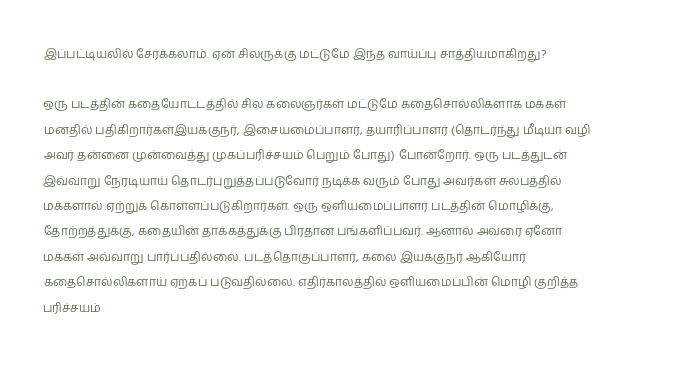இப்பட்டியலில் சேர்க்கலாம். ஏன் சிலருக்கு மட்டுமே இந்த வாய்ப்பு சாத்தியமாகிறது?

ஒரு படத்தின் கதையோட்டத்தில் சில கலைஞர்கள் மட்டுமே கதைசொல்லிகளாக மக்கள் மனதில் பதிகிறார்கள்இயக்குநர், இசையமைப்பாளர், தயாரிப்பாளர் (தொடர்ந்து மீடியா வழி அவர் தன்னை முன்வைத்து முகப்பரிச்சயம் பெறும் போது) போன்றோர். ஒரு படத்துடன் இவ்வாறு நேரடியாய் தொடர்புறுத்தப்படுவோர் நடிக்க வரும் போது அவர்கள் சுலபத்தில் மக்களால் ஏற்றுக் கொள்ளப்படுகிறார்கள். ஒரு ஒளியமைப்பாளர் படத்தின் மொழிக்கு, தோற்றத்துக்கு, கதையின் தாக்கத்துக்கு பிரதான பங்களிப்பவர். ஆனால் அவரை ஏனோ மக்கள் அவ்வாறு பார்ப்பதில்லை. படத்தொகுப்பாளர், கலை இயக்குநர் ஆகியோர் கதைசொல்லிகளாய் ஏற்கப் படுவதில்லை. எதிர்காலத்தில் ஒளியமைப்பின் மொழி குறித்த பரிச்சயம்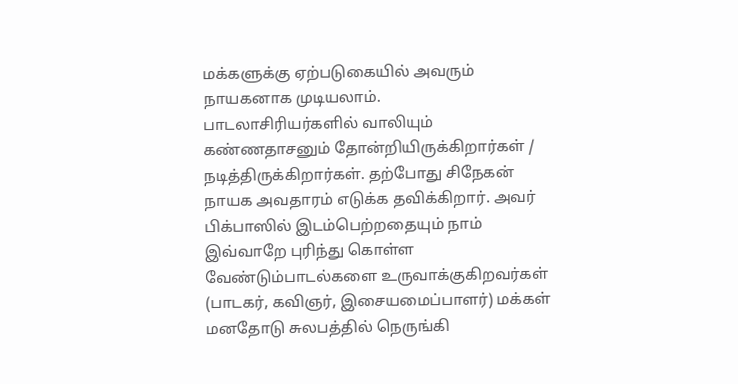மக்களுக்கு ஏற்படுகையில் அவரும் நாயகனாக முடியலாம்.
பாடலாசிரியர்களில் வாலியும் கண்ணதாசனும் தோன்றியிருக்கிறார்கள் / நடித்திருக்கிறார்கள். தற்போது சிநேகன் நாயக அவதாரம் எடுக்க தவிக்கிறார். அவர் பிக்பாஸில் இடம்பெற்றதையும் நாம் இவ்வாறே புரிந்து கொள்ள வேண்டும்பாடல்களை உருவாக்குகிறவர்கள் (பாடகர், கவிஞர், இசையமைப்பாளர்) மக்கள் மனதோடு சுலபத்தில் நெருங்கி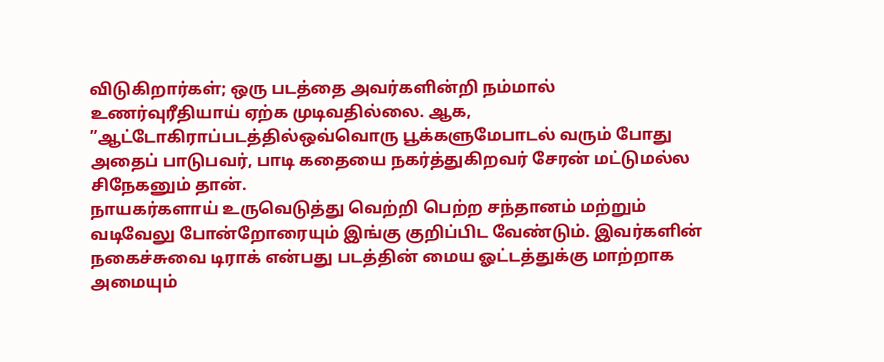விடுகிறார்கள்; ஒரு படத்தை அவர்களின்றி நம்மால் உணர்வுரீதியாய் ஏற்க முடிவதில்லை. ஆக, ”ஆட்டோகிராப்படத்தில்ஒவ்வொரு பூக்களுமேபாடல் வரும் போது அதைப் பாடுபவர், பாடி கதையை நகர்த்துகிறவர் சேரன் மட்டுமல்ல சிநேகனும் தான்.
நாயகர்களாய் உருவெடுத்து வெற்றி பெற்ற சந்தானம் மற்றும் வடிவேலு போன்றோரையும் இங்கு குறிப்பிட வேண்டும். இவர்களின் நகைச்சுவை டிராக் என்பது படத்தின் மைய ஓட்டத்துக்கு மாற்றாக அமையும்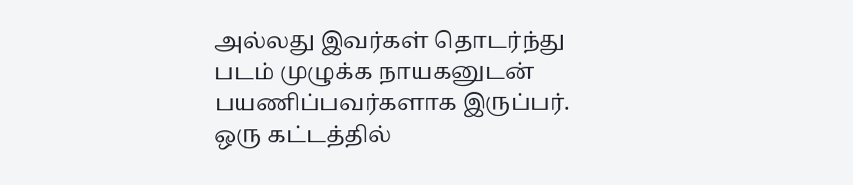அல்லது இவர்கள் தொடர்ந்து படம் முழுக்க நாயகனுடன் பயணிப்பவர்களாக இருப்பர். ஒரு கட்டத்தில்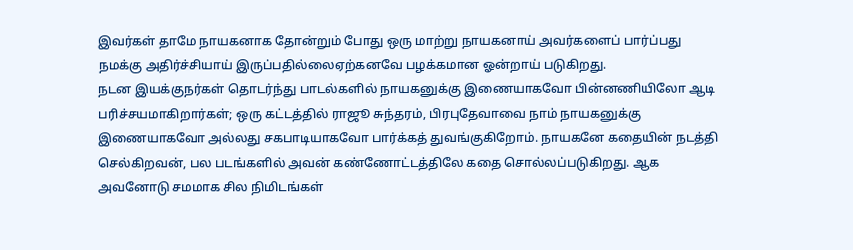இவர்கள் தாமே நாயகனாக தோன்றும் போது ஒரு மாற்று நாயகனாய் அவர்களைப் பார்ப்பது நமக்கு அதிர்ச்சியாய் இருப்பதில்லைஏற்கனவே பழக்கமான ஓன்றாய் படுகிறது.
நடன இயக்குநர்கள் தொடர்ந்து பாடல்களில் நாயகனுக்கு இணையாகவோ பின்னணியிலோ ஆடி பரிச்சயமாகிறார்கள்; ஒரு கட்டத்தில் ராஜூ சுந்தரம், பிரபுதேவாவை நாம் நாயகனுக்கு இணையாகவோ அல்லது சகபாடியாகவோ பார்க்கத் துவங்குகிறோம். நாயகனே கதையின் நடத்தி செல்கிறவன், பல படங்களில் அவன் கண்ணோட்டத்திலே கதை சொல்லப்படுகிறது. ஆக அவனோடு சமமாக சில நிமிடங்கள்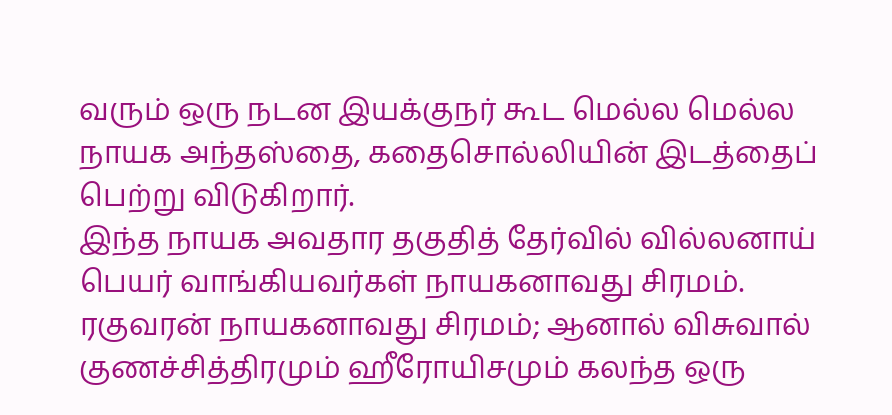வரும் ஒரு நடன இயக்குநர் கூட மெல்ல மெல்ல நாயக அந்தஸ்தை, கதைசொல்லியின் இடத்தைப் பெற்று விடுகிறார்.
இந்த நாயக அவதார தகுதித் தேர்வில் வில்லனாய் பெயர் வாங்கியவர்கள் நாயகனாவது சிரமம். ரகுவரன் நாயகனாவது சிரமம்; ஆனால் விசுவால் குணச்சித்திரமும் ஹீரோயிசமும் கலந்த ஒரு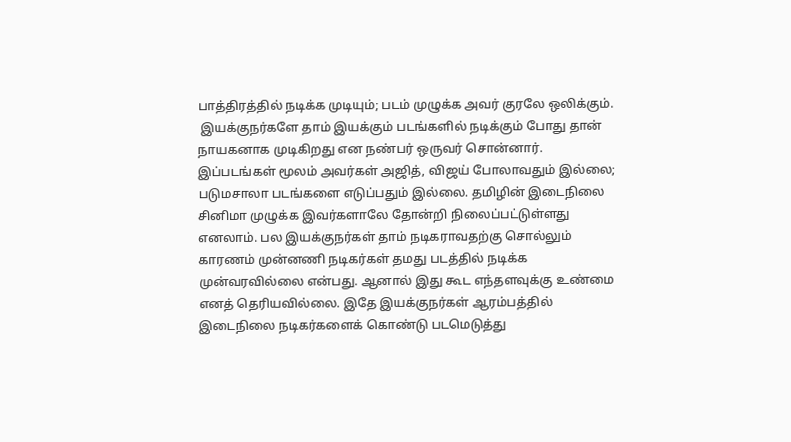பாத்திரத்தில் நடிக்க முடியும்; படம் முழுக்க அவர் குரலே ஒலிக்கும்.
 இயக்குநர்களே தாம் இயக்கும் படங்களில் நடிக்கும் போது தான் நாயகனாக முடிகிறது என நண்பர் ஒருவர் சொன்னார். இப்படங்கள் மூலம் அவர்கள் அஜித், விஜய் போலாவதும் இல்லை; படுமசாலா படங்களை எடுப்பதும் இல்லை. தமிழின் இடைநிலை சினிமா முழுக்க இவர்களாலே தோன்றி நிலைப்பட்டுள்ளது எனலாம். பல இயக்குநர்கள் தாம் நடிகராவதற்கு சொல்லும் காரணம் முன்னணி நடிகர்கள் தமது படத்தில் நடிக்க முன்வரவில்லை என்பது. ஆனால் இது கூட எந்தளவுக்கு உண்மை எனத் தெரியவில்லை. இதே இயக்குநர்கள் ஆரம்பத்தில் இடைநிலை நடிகர்களைக் கொண்டு படமெடுத்து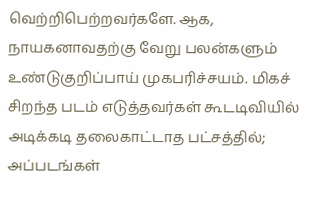வெற்றிபெற்றவர்களே. ஆக, நாயகனாவதற்கு வேறு பலன்களும் உண்டுகுறிப்பாய் முகபரிச்சயம். மிகச் சிறந்த படம் எடுத்தவர்கள் கூடடிவியில் அடிக்கடி தலைகாட்டாத பட்சத்தில்; அப்படங்கள்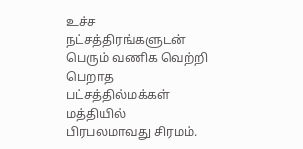உச்ச நட்சத்திரங்களுடன் பெரும் வணிக வெற்றி பெறாத பட்சத்தில்மக்கள் மத்தியில் பிரபலமாவது சிரமம்.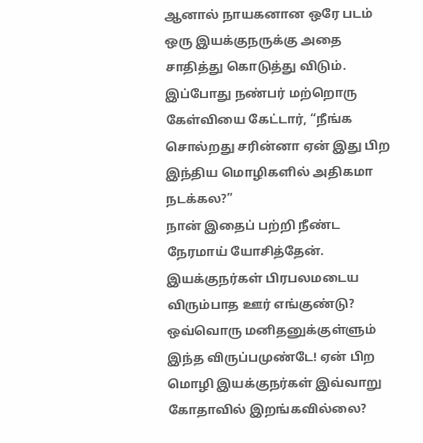ஆனால் நாயகனான ஒரே படம் ஒரு இயக்குநருக்கு அதை சாதித்து கொடுத்து விடும். இப்போது நண்பர் மற்றொரு கேள்வியை கேட்டார், “நீங்க சொல்றது சரின்னா ஏன் இது பிற இந்திய மொழிகளில் அதிகமா நடக்கல?”
நான் இதைப் பற்றி நீண்ட நேரமாய் யோசித்தேன். இயக்குநர்கள் பிரபலமடைய விரும்பாத ஊர் எங்குண்டு? ஒவ்வொரு மனிதனுக்குள்ளும் இந்த விருப்பமுண்டே! ஏன் பிற மொழி இயக்குநர்கள் இவ்வாறு கோதாவில் இறங்கவில்லை?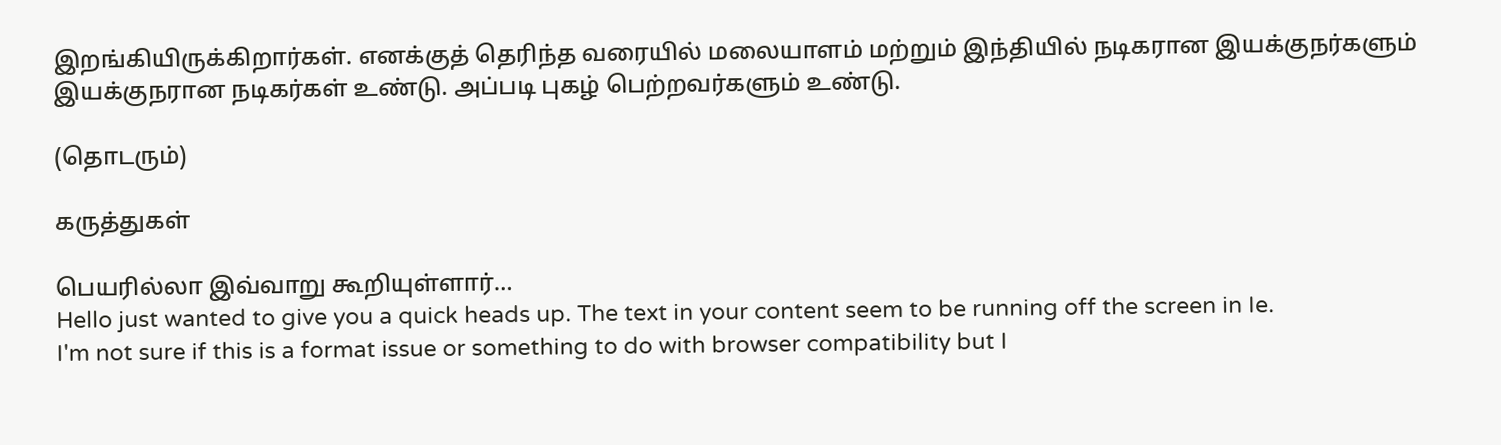இறங்கியிருக்கிறார்கள். எனக்குத் தெரிந்த வரையில் மலையாளம் மற்றும் இந்தியில் நடிகரான இயக்குநர்களும் இயக்குநரான நடிகர்கள் உண்டு. அப்படி புகழ் பெற்றவர்களும் உண்டு.

(தொடரும்)

கருத்துகள்

பெயரில்லா இவ்வாறு கூறியுள்ளார்…
Hello just wanted to give you a quick heads up. The text in your content seem to be running off the screen in Ie.
I'm not sure if this is a format issue or something to do with browser compatibility but I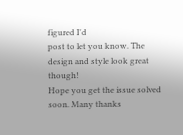figured I'd
post to let you know. The design and style look great though!
Hope you get the issue solved soon. Many thanks